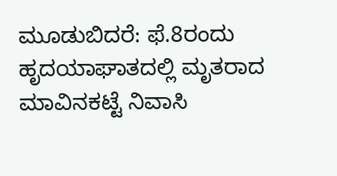ಮೂಡುಬಿದರೆ: ಫೆ.8ರಂದು ಹೃದಯಾಘಾತದಲ್ಲಿ ಮೃತರಾದ ಮಾವಿನಕಟ್ಟೆ ನಿವಾಸಿ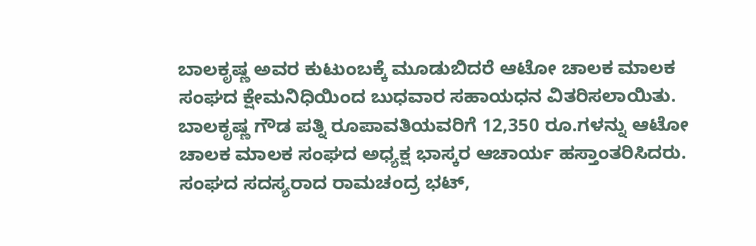ಬಾಲಕೃಷ್ಣ ಅವರ ಕುಟುಂಬಕ್ಕೆ ಮೂಡುಬಿದರೆ ಆಟೋ ಚಾಲಕ ಮಾಲಕ ಸಂಘದ ಕ್ಷೇಮನಿಧಿಯಿಂದ ಬುಧವಾರ ಸಹಾಯಧನ ವಿತರಿಸಲಾಯಿತು.
ಬಾಲಕೃಷ್ಣ ಗೌಡ ಪತ್ನಿ ರೂಪಾವತಿಯವರಿಗೆ 12,350 ರೂ.ಗಳನ್ನು ಆಟೋ ಚಾಲಕ ಮಾಲಕ ಸಂಘದ ಅಧ್ಯಕ್ಷ ಭಾಸ್ಕರ ಆಚಾರ್ಯ ಹಸ್ತಾಂತರಿಸಿದರು. ಸಂಘದ ಸದಸ್ಯರಾದ ರಾಮಚಂದ್ರ ಭಟ್,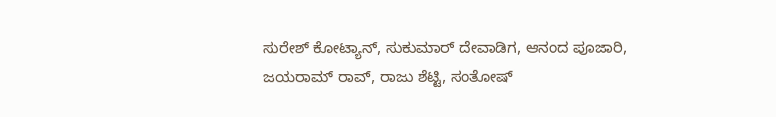ಸುರೇಶ್ ಕೋಟ್ಯಾನ್, ಸುಕುಮಾರ್ ದೇವಾಡಿಗ, ಆನಂದ ಪೂಜಾರಿ, ಜಯರಾಮ್ ರಾವ್, ರಾಜು ಶೆಟ್ಟಿ, ಸಂತೋಷ್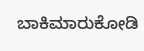ಬಾಕಿಮಾರುಕೋಡಿ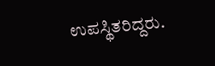ಉಪಸ್ಥಿತರಿದ್ದರು.